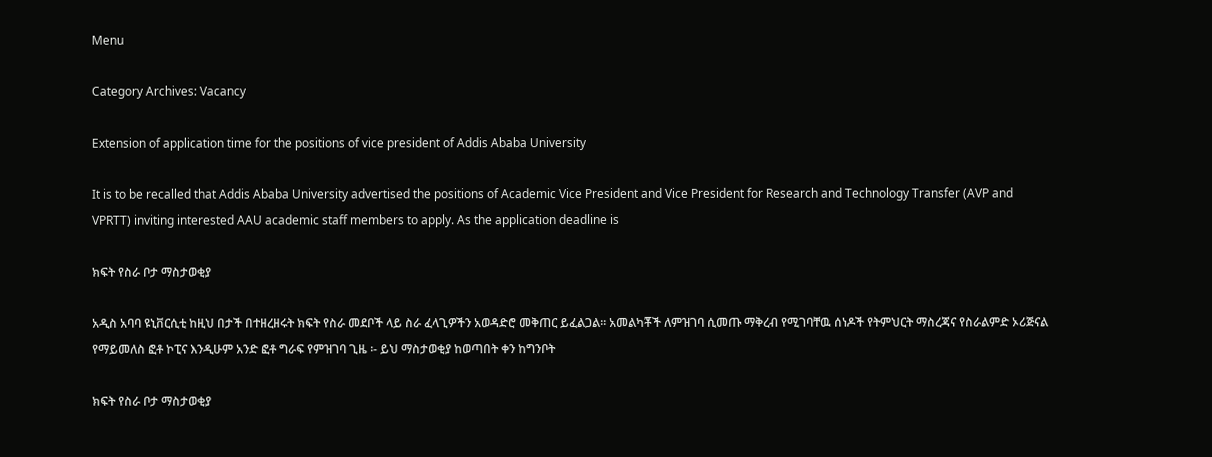Menu

Category Archives: Vacancy

Extension of application time for the positions of vice president of Addis Ababa University

It is to be recalled that Addis Ababa University advertised the positions of Academic Vice President and Vice President for Research and Technology Transfer (AVP and VPRTT) inviting interested AAU academic staff members to apply. As the application deadline is

ክፍት የስራ ቦታ ማስታወቂያ

አዲስ አባባ ዩኒቨርሲቲ ከዚህ በታች በተዘረዘሩት ክፍት የስራ መደቦች ላይ ስራ ፈላጊዎችን አወዳድሮ መቅጠር ይፈልጋል፡፡ አመልካቾች ለምዝገባ ሲመጡ ማቅረብ የሚገባቸዉ ሰነዶች የትምህርት ማስረጃና የስራልምድ ኦሪጅናል የማይመለስ ፎቶ ኮፒና እንዲሁም አንድ ፎቶ ግራፍ የምዝገባ ጊዜ ፡- ይህ ማስታወቂያ ከወጣበት ቀን ከግንቦት

ክፍት የስራ ቦታ ማስታወቂያ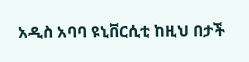አዲስ አባባ ዩኒቨርሲቲ ከዚህ በታች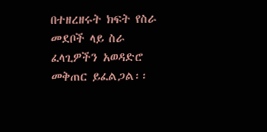በተዘረዘሩት ክፍት የስራ መደቦች ላይ ስራ ፈላጊዎችን አወዳድሮ መቅጠር ይፈልጋል፡፡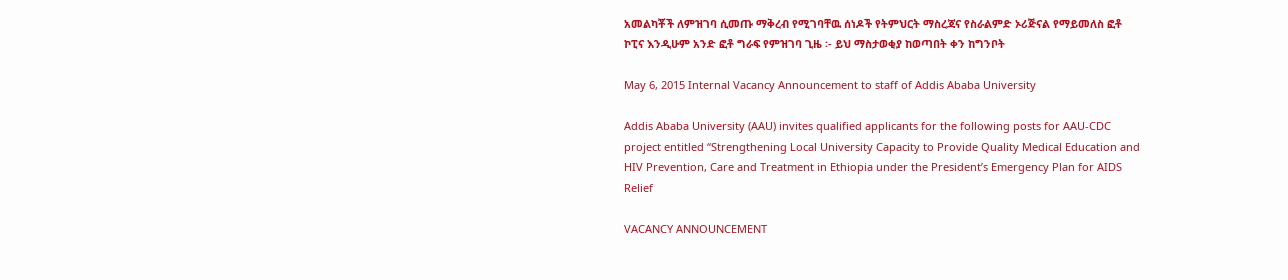አመልካቾች ለምዝገባ ሲመጡ ማቅረብ የሚገባቸዉ ሰነዶች የትምህርት ማስረጃና የስራልምድ ኦሪጅናል የማይመለስ ፎቶ ኮፒና እንዲሁም አንድ ፎቶ ግራፍ የምዝገባ ጊዜ ፡- ይህ ማስታወቂያ ከወጣበት ቀን ከግንቦት

May 6, 2015 Internal Vacancy Announcement to staff of Addis Ababa University

Addis Ababa University (AAU) invites qualified applicants for the following posts for AAU-CDC project entitled “Strengthening Local University Capacity to Provide Quality Medical Education and HIV Prevention, Care and Treatment in Ethiopia under the President’s Emergency Plan for AIDS Relief

VACANCY ANNOUNCEMENT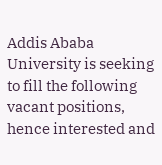Addis Ababa University is seeking to fill the following vacant positions, hence interested and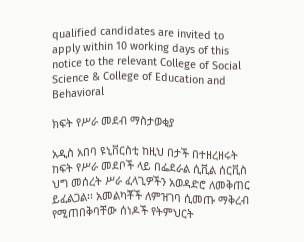qualified candidates are invited to apply within 10 working days of this notice to the relevant College of Social Science & College of Education and Behavioral

ክፍት የሥራ መደብ ማስታወቂያ

አዲስ አበባ ዩኒቨርስቲ ከዚህ በታች በተዘረዘሩት ከፍት የሥራ መደቦች ላይ በፌደራል ሲቪል ሰርቪስ ህግ መሰረት ሥራ ፈላጊዎችን አወዳድሮ ለመቅጠር ይፈልጋል፡፡ አመልካቾች ለምዝገባ ሲመጡ ማቅረብ የሚጠበቅባቸው ሰነዶች የትምህርት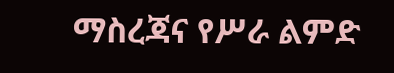ማስረጃና የሥራ ልምድ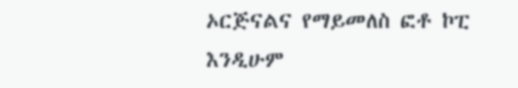ኦርጅናልና የማይመለስ ፎቶ ኮፒ እንዲሁም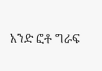አንድ ፎቶ ግራፍ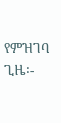የምዝገባ ጊዜ፡-